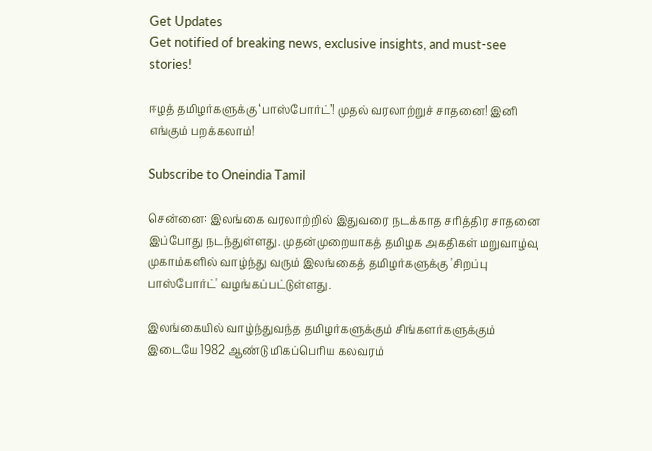Get Updates
Get notified of breaking news, exclusive insights, and must-see stories!

ஈழத் தமிழர்களுக்கு ‘பாஸ்போர்ட்’! முதல் வரலாற்றுச் சாதனை! இனி எங்கும் பறக்கலாம்!

Subscribe to Oneindia Tamil

சென்னை: இலங்கை வரலாற்றில் இதுவரை நடக்காத சரித்திர சாதனை இப்போது நடந்துள்ளது. முதன்முறையாகத் தமிழக அகதிகள் மறுவாழ்வு முகாம்களில் வாழ்ந்து வரும் இலங்கைத் தமிழர்களுக்கு 'சிறப்பு பாஸ்போர்ட்' வழங்கப்பட்டுள்ளது.

இலங்கையில் வாழ்ந்துவந்த தமிழர்களுக்கும் சிங்களர்களுக்கும் இடையே 1982 ஆண்டு மிகப்பெரிய கலவரம்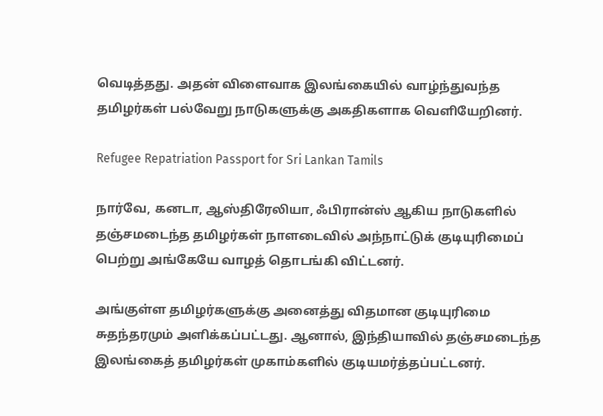வெடித்தது. அதன் விளைவாக இலங்கையில் வாழ்ந்துவந்த தமிழர்கள் பல்வேறு நாடுகளுக்கு அகதிகளாக வெளியேறினர்.

Refugee Repatriation Passport for Sri Lankan Tamils

நார்வே, கனடா, ஆஸ்திரேலியா, ஃபிரான்ஸ் ஆகிய நாடுகளில் தஞ்சமடைந்த தமிழர்கள் நாளடைவில் அந்நாட்டுக் குடியுரிமைப் பெற்று அங்கேயே வாழத் தொடங்கி விட்டனர்.

அங்குள்ள தமிழர்களுக்கு அனைத்து விதமான குடியுரிமை சுதந்தரமும் அளிக்கப்பட்டது. ஆனால், இந்தியாவில் தஞ்சமடைந்த இலங்கைத் தமிழர்கள் முகாம்களில் குடியமர்த்தப்பட்டனர்.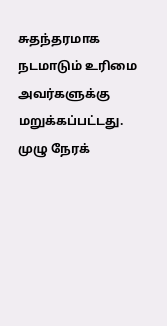சுதந்தரமாக நடமாடும் உரிமை அவர்களுக்கு மறுக்கப்பட்டது. முழு நேரக்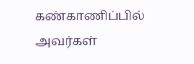கண்காணிப்பில் அவர்கள்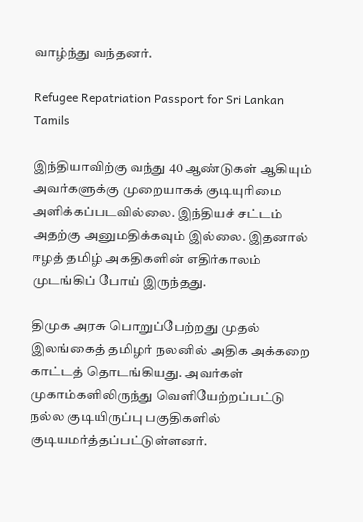வாழ்ந்து வந்தனர்.

Refugee Repatriation Passport for Sri Lankan Tamils

இந்தியாவிற்கு வந்து 40 ஆண்டுகள் ஆகியும் அவர்களுக்கு முறையாகக் குடியுரிமை அளிக்கப்படவில்லை. இந்தியச் சட்டம் அதற்கு அனுமதிக்கவும் இல்லை. இதனால் ஈழத் தமிழ் அகதிகளின் எதிர்காலம் முடங்கிப் போய் இருந்தது.

திமுக அரசு பொறுப்பேற்றது முதல் இலங்கைத் தமிழர் நலனில் அதிக அக்கறை காட்டத் தொடங்கியது. அவர்கள் முகாம்களிலிருந்து வெளியேற்றப்பட்டு நல்ல குடியிருப்பு பகுதிகளில் குடியமர்த்தப்பட்டுள்ளனர்.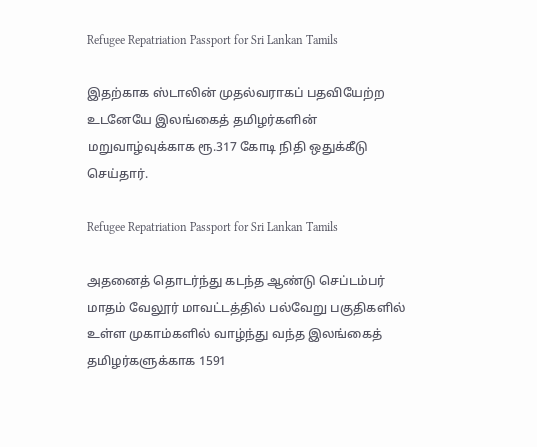Refugee Repatriation Passport for Sri Lankan Tamils

இதற்காக ஸ்டாலின் முதல்வராகப் பதவியேற்ற உடனேயே இலங்கைத் தமிழர்களின் மறுவாழ்வுக்காக ரூ.317 கோடி நிதி ஒதுக்கீடு செய்தார்.

Refugee Repatriation Passport for Sri Lankan Tamils

அதனைத் தொடர்ந்து கடந்த ஆண்டு செப்டம்பர் மாதம் வேலூர் மாவட்டத்தில் பல்வேறு பகுதிகளில் உள்ள முகாம்களில் வாழ்ந்து வந்த இலங்கைத் தமிழர்களுக்காக 1591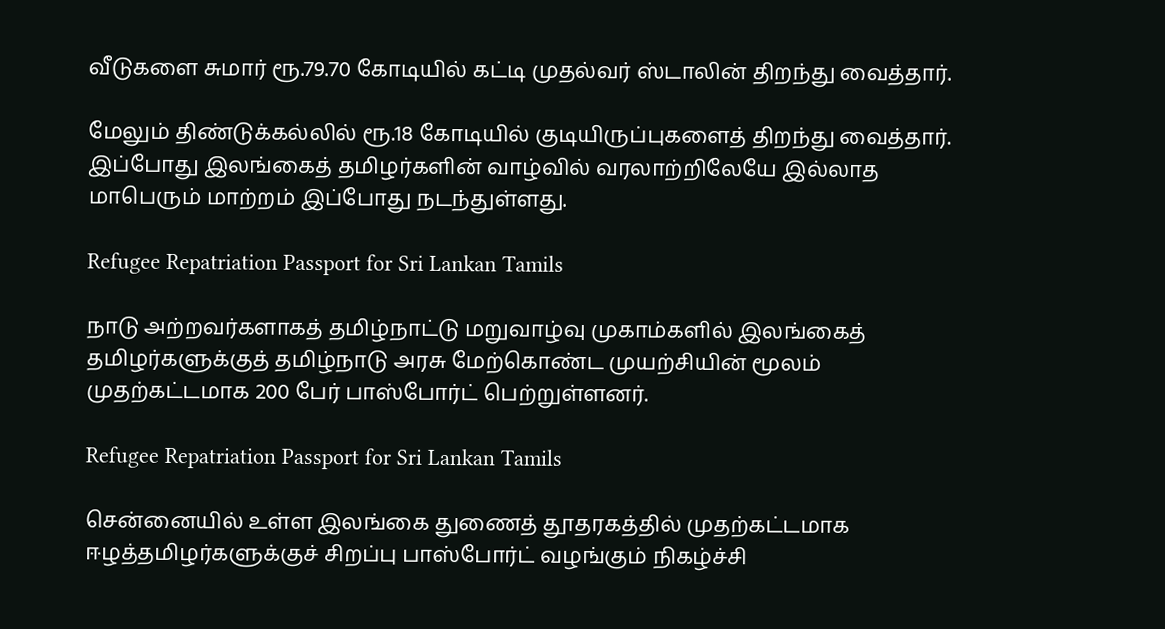வீடுகளை சுமார் ரூ.79.70 கோடியில் கட்டி முதல்வர் ஸ்டாலின் திறந்து வைத்தார்.

மேலும் திண்டுக்கல்லில் ரூ.18 கோடியில் குடியிருப்புகளைத் திறந்து வைத்தார். இப்போது இலங்கைத் தமிழர்களின் வாழ்வில் வரலாற்றிலேயே இல்லாத மாபெரும் மாற்றம் இப்போது நடந்துள்ளது.

Refugee Repatriation Passport for Sri Lankan Tamils

நாடு அற்றவர்களாகத் தமிழ்நாட்டு மறுவாழ்வு முகாம்களில் இலங்கைத் தமிழர்களுக்குத் தமிழ்நாடு அரசு மேற்கொண்ட முயற்சியின் மூலம் முதற்கட்டமாக 200 பேர் பாஸ்போர்ட் பெற்றுள்ளனர்.

Refugee Repatriation Passport for Sri Lankan Tamils

சென்னையில் உள்ள இலங்கை துணைத் தூதரகத்தில் முதற்கட்டமாக ஈழத்தமிழர்களுக்குச் சிறப்பு பாஸ்போர்ட் வழங்கும் நிகழ்ச்சி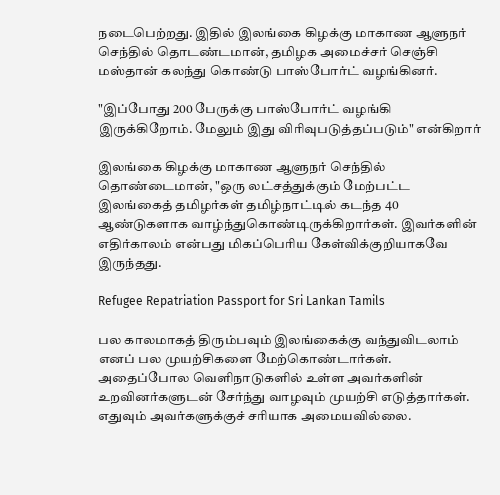நடைபெற்றது. இதில் இலங்கை கிழக்கு மாகாண ஆளுநர் செந்தில் தொடண்டமான், தமிழக அமைச்சர் செஞ்சி மஸ்தான் கலந்து கொண்டு பாஸ்போர்ட் வழங்கினர்.

"இப்போது 200 பேருக்கு பாஸ்போர்ட் வழங்கி இருக்கிறோம். மேலும் இது விரிவுபடுத்தப்படும்" என்கிறார்

இலங்கை கிழக்கு மாகாண ஆளுநர் செந்தில் தொண்டைமான், "ஒரு லட்சத்துக்கும் மேற்பட்ட இலங்கைத் தமிழர்கள் தமிழ்நாட்டில் கடந்த 40 ஆண்டுகளாக வாழ்ந்துகொண்டிருக்கிறார்கள். இவர்களின் எதிர்காலம் என்பது மிகப்பெரிய கேள்விக்குறியாகவே இருந்தது.

Refugee Repatriation Passport for Sri Lankan Tamils

பல காலமாகத் திரும்பவும் இலங்கைக்கு வந்துவிடலாம் எனப் பல முயற்சிகளை மேற்கொண்டார்கள். அதைப்போல வெளிநாடுகளில் உள்ள அவர்களின் உறவினர்களுடன் சேர்ந்து வாழவும் முயற்சி எடுத்தார்கள். எதுவும் அவர்களுக்குச் சரியாக அமையவில்லை.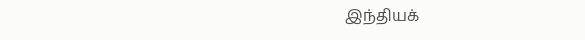இந்தியக்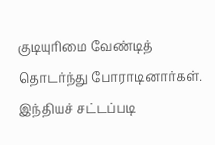குடியுரிமை வேண்டித் தொடர்ந்து போராடினார்கள். இந்தியச் சட்டப்படி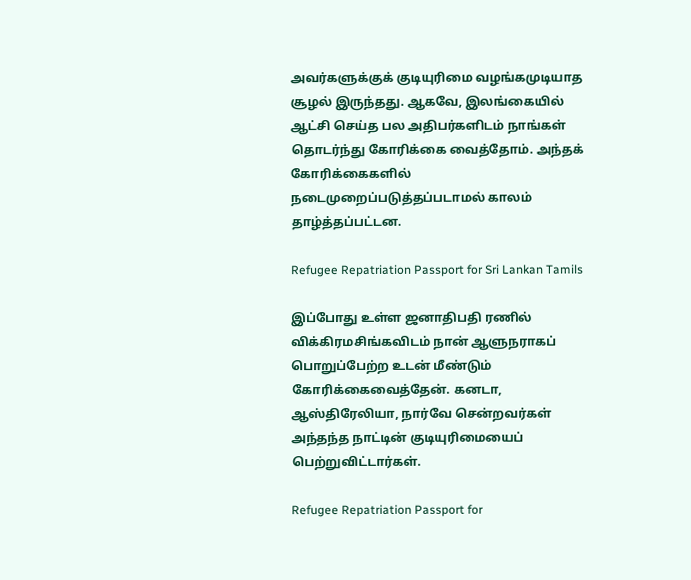அவர்களுக்குக் குடியுரிமை வழங்கமுடியாத சூழல் இருந்தது. ஆகவே, இலங்கையில் ஆட்சி செய்த பல அதிபர்களிடம் நாங்கள் தொடர்ந்து கோரிக்கை வைத்தோம். அந்தக் கோரிக்கைகளில் நடைமுறைப்படுத்தப்படாமல் காலம் தாழ்த்தப்பட்டன.

Refugee Repatriation Passport for Sri Lankan Tamils

இப்போது உள்ள ஜனாதிபதி ரணில் விக்கிரமசிங்கவிடம் நான் ஆளுநராகப் பொறுப்பேற்ற உடன் மீண்டும் கோரிக்கைவைத்தேன். கனடா, ஆஸ்திரேலியா, நார்வே சென்றவர்கள் அந்தந்த நாட்டின் குடியுரிமையைப் பெற்றுவிட்டார்கள்.

Refugee Repatriation Passport for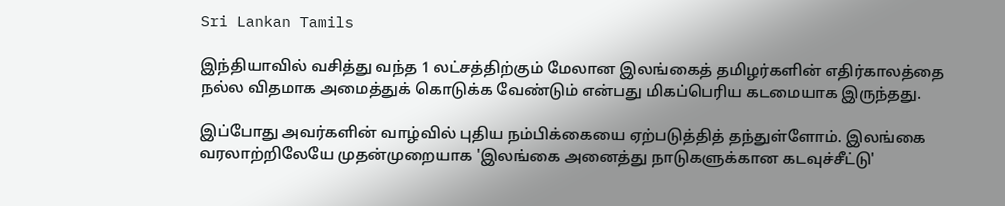Sri Lankan Tamils

இந்தியாவில் வசித்து வந்த 1 லட்சத்திற்கும் மேலான இலங்கைத் தமிழர்களின் எதிர்காலத்தை நல்ல விதமாக அமைத்துக் கொடுக்க வேண்டும் என்பது மிகப்பெரிய கடமையாக இருந்தது.

இப்போது அவர்களின் வாழ்வில் புதிய நம்பிக்கையை ஏற்படுத்தித் தந்துள்ளோம். இலங்கை வரலாற்றிலேயே முதன்முறையாக 'இலங்கை அனைத்து நாடுகளுக்கான கடவுச்சீட்டு'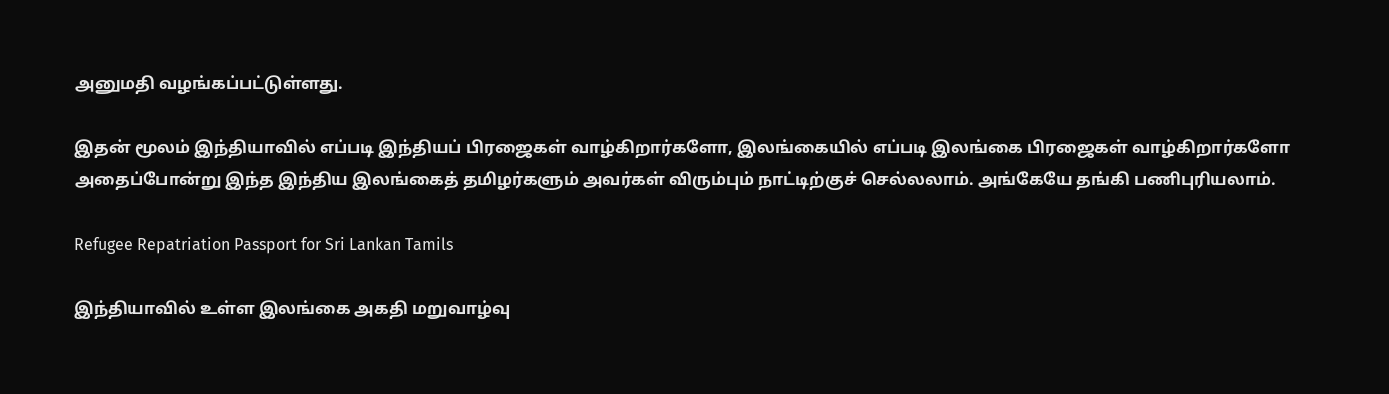அனுமதி வழங்கப்பட்டுள்ளது.

இதன் மூலம் இந்தியாவில் எப்படி இந்தியப் பிரஜைகள் வாழ்கிறார்களோ, இலங்கையில் எப்படி இலங்கை பிரஜைகள் வாழ்கிறார்களோ அதைப்போன்று இந்த இந்திய இலங்கைத் தமிழர்களும் அவர்கள் விரும்பும் நாட்டிற்குச் செல்லலாம். அங்கேயே தங்கி பணிபுரியலாம்.

Refugee Repatriation Passport for Sri Lankan Tamils

இந்தியாவில் உள்ள இலங்கை அகதி மறுவாழ்வு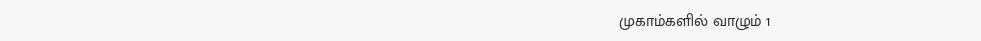முகாம்களில் வாழும் 1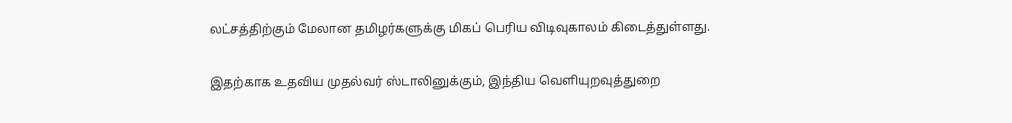லட்சத்திற்கும் மேலான தமிழர்களுக்கு மிகப் பெரிய விடிவுகாலம் கிடைத்துள்ளது.

இதற்காக உதவிய முதல்வர் ஸ்டாலினுக்கும், இந்திய வெளியுறவுத்துறை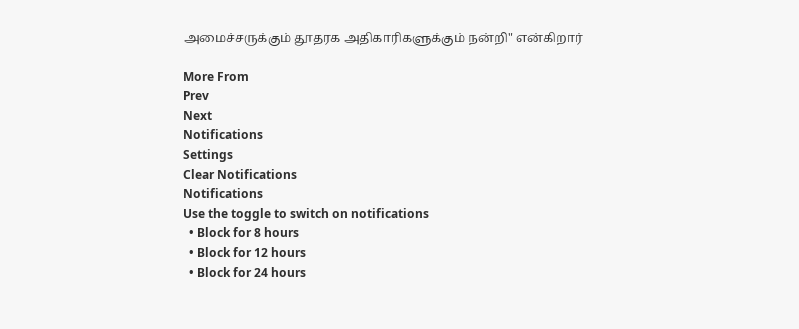அமைச்சருக்கும் தூதரக அதிகாரிகளுக்கும் நன்றி" என்கிறார்

More From
Prev
Next
Notifications
Settings
Clear Notifications
Notifications
Use the toggle to switch on notifications
  • Block for 8 hours
  • Block for 12 hours
  • Block for 24 hours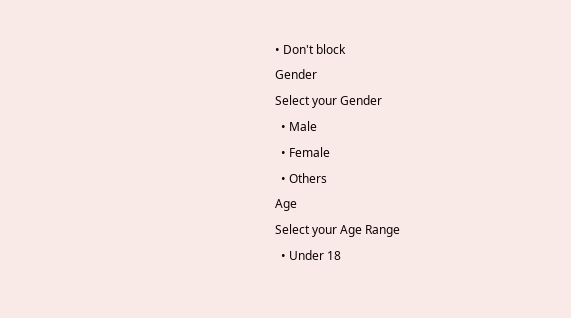• Don't block
Gender
Select your Gender
  • Male
  • Female
  • Others
Age
Select your Age Range
  • Under 18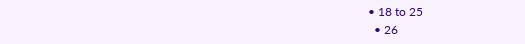• 18 to 25
  • 26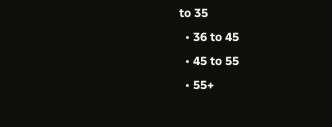to 35
  • 36 to 45
  • 45 to 55
  • 55+